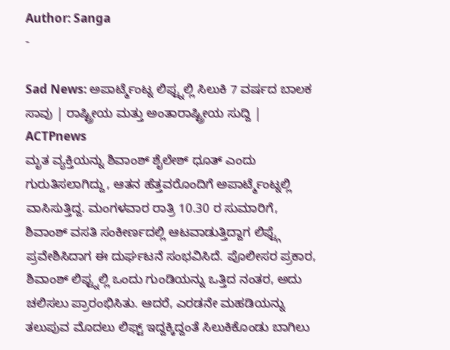Author: Sanga
-

Sad News: ಅಪಾರ್ಟ್ಮೆಂಟ್ನ ಲಿಫ್ಟ್ನಲ್ಲಿ ಸಿಲುಕಿ 7 ವರ್ಷದ ಬಾಲಕ ಸಾವು | ರಾಷ್ಟ್ರೀಯ ಮತ್ತು ಅಂತಾರಾಷ್ಟ್ರೀಯ ಸುದ್ದಿ | ACTPnews
ಮೃತ ವ್ಯಕ್ತಿಯನ್ನು ಶಿವಾಂಶ್ ಶೈಲೇಶ್ ಧೂತ್ ಎಂದು ಗುರುತಿಸಲಾಗಿದ್ದು, ಆತನ ಹೆತ್ತವರೊಂದಿಗೆ ಅಪಾರ್ಟ್ಮೆಂಟ್ನಲ್ಲಿ ವಾಸಿಸುತ್ತಿದ್ದ. ಮಂಗಳವಾರ ರಾತ್ರಿ 10.30 ರ ಸುಮಾರಿಗೆ, ಶಿವಾಂಶ್ ವಸತಿ ಸಂಕೀರ್ಣದಲ್ಲಿ ಆಟವಾಡುತ್ತಿದ್ದಾಗ ಲಿಫ್ಟ್ಗೆ ಪ್ರವೇಶಿಸಿದಾಗ ಈ ದುರ್ಘಟನೆ ಸಂಭವಿಸಿದೆ. ಪೊಲೀಸರ ಪ್ರಕಾರ, ಶಿವಾಂಶ್ ಲಿಫ್ಟ್ನಲ್ಲಿ ಒಂದು ಗುಂಡಿಯನ್ನು ಒತ್ತಿದ ನಂತರ, ಅದು ಚಲಿಸಲು ಪ್ರಾರಂಭಿಸಿತು. ಆದರೆ, ಎರಡನೇ ಮಹಡಿಯನ್ನು ತಲುಪುವ ಮೊದಲು ಲಿಫ್ಟ್ ಇದ್ದಕ್ಕಿದ್ದಂತೆ ಸಿಲುಕಿಕೊಂಡು ಬಾಗಿಲು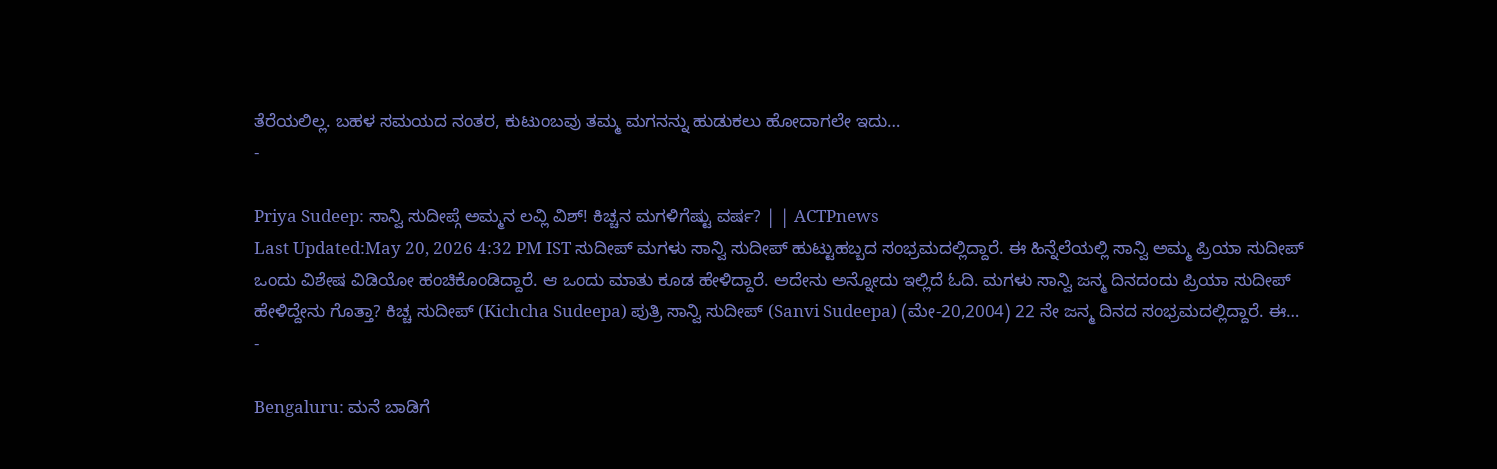ತೆರೆಯಲಿಲ್ಲ. ಬಹಳ ಸಮಯದ ನಂತರ, ಕುಟುಂಬವು ತಮ್ಮ ಮಗನನ್ನು ಹುಡುಕಲು ಹೋದಾಗಲೇ ಇದು…
-

Priya Sudeep: ಸಾನ್ವಿ ಸುದೀಪ್ಗೆ ಅಮ್ಮನ ಲವ್ಲಿ ವಿಶ್! ಕಿಚ್ಚನ ಮಗಳಿಗೆಷ್ಟು ವರ್ಷ? | | ACTPnews
Last Updated:May 20, 2026 4:32 PM IST ಸುದೀಪ್ ಮಗಳು ಸಾನ್ವಿ ಸುದೀಪ್ ಹುಟ್ಟುಹಬ್ಬದ ಸಂಭ್ರಮದಲ್ಲಿದ್ದಾರೆ. ಈ ಹಿನ್ನೆಲೆಯಲ್ಲಿ ಸಾನ್ವಿ ಅಮ್ಮ ಪ್ರಿಯಾ ಸುದೀಪ್ ಒಂದು ವಿಶೇಷ ವಿಡಿಯೋ ಹಂಚಿಕೊಂಡಿದ್ದಾರೆ. ಆ ಒಂದು ಮಾತು ಕೂಡ ಹೇಳಿದ್ದಾರೆ. ಅದೇನು ಅನ್ನೋದು ಇಲ್ಲಿದೆ ಓದಿ. ಮಗಳು ಸಾನ್ವಿ ಜನ್ಮ ದಿನದಂದು ಪ್ರಿಯಾ ಸುದೀಪ್ ಹೇಳಿದ್ದೇನು ಗೊತ್ತಾ? ಕಿಚ್ಚ ಸುದೀಪ್ (Kichcha Sudeepa) ಪುತ್ರಿ ಸಾನ್ವಿ ಸುದೀಪ್ (Sanvi Sudeepa) (ಮೇ-20,2004) 22 ನೇ ಜನ್ಮ ದಿನದ ಸಂಭ್ರಮದಲ್ಲಿದ್ದಾರೆ. ಈ…
-

Bengaluru: ಮನೆ ಬಾಡಿಗೆ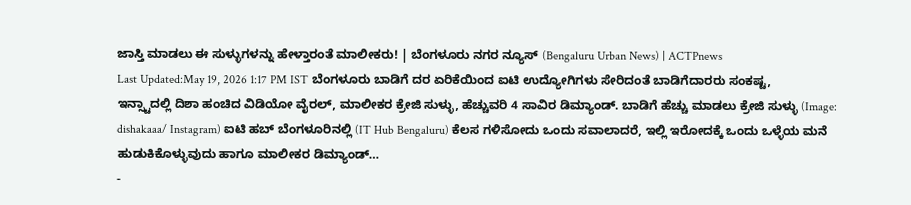ಜಾಸ್ತಿ ಮಾಡಲು ಈ ಸುಳ್ಳುಗಳನ್ನು ಹೇಳ್ತಾರಂತೆ ಮಾಲೀಕರು! | ಬೆಂಗಳೂರು ನಗರ ನ್ಯೂಸ್ (Bengaluru Urban News) | ACTPnews
Last Updated:May 19, 2026 1:17 PM IST ಬೆಂಗಳೂರು ಬಾಡಿಗೆ ದರ ಏರಿಕೆಯಿಂದ ಐಟಿ ಉದ್ಯೋಗಿಗಳು ಸೇರಿದಂತೆ ಬಾಡಿಗೆದಾರರು ಸಂಕಷ್ಟ, ಇನ್ಸ್ಟಾದಲ್ಲಿ ದಿಶಾ ಹಂಚಿದ ವಿಡಿಯೋ ವೈರಲ್, ಮಾಲೀಕರ ಕ್ರೇಜಿ ಸುಳ್ಳು, ಹೆಚ್ಚುವರಿ 4 ಸಾವಿರ ಡಿಮ್ಯಾಂಡ್. ಬಾಡಿಗೆ ಹೆಚ್ಚು ಮಾಡಲು ಕ್ರೇಜಿ ಸುಳ್ಳು (Image: dishakaaa/ Instagram) ಐಟಿ ಹಬ್ ಬೆಂಗಳೂರಿನಲ್ಲಿ (IT Hub Bengaluru) ಕೆಲಸ ಗಳಿಸೋದು ಒಂದು ಸವಾಲಾದರೆ, ಇಲ್ಲಿ ಇರೋದಕ್ಕೆ ಒಂದು ಒಳ್ಳೆಯ ಮನೆ ಹುಡುಕಿಕೊಳ್ಳುವುದು ಹಾಗೂ ಮಾಲೀಕರ ಡಿಮ್ಯಾಂಡ್…
-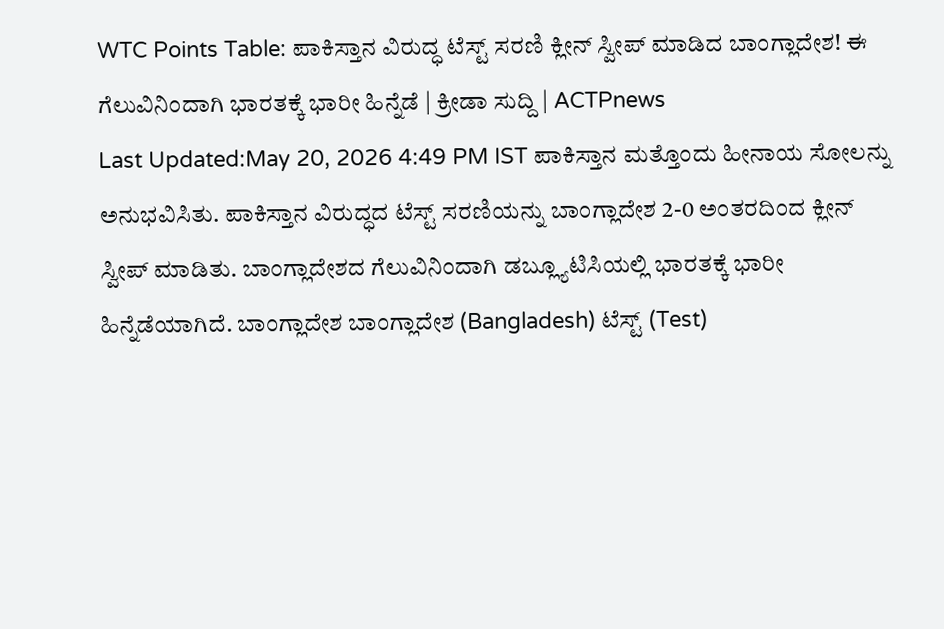WTC Points Table: ಪಾಕಿಸ್ತಾನ ವಿರುದ್ಧ ಟೆಸ್ಟ್ ಸರಣಿ ಕ್ಲೀನ್ ಸ್ವೀಪ್ ಮಾಡಿದ ಬಾಂಗ್ಲಾದೇಶ! ಈ ಗೆಲುವಿನಿಂದಾಗಿ ಭಾರತಕ್ಕೆ ಭಾರೀ ಹಿನ್ನೆಡೆ | ಕ್ರೀಡಾ ಸುದ್ದಿ | ACTPnews
Last Updated:May 20, 2026 4:49 PM IST ಪಾಕಿಸ್ತಾನ ಮತ್ತೊಂದು ಹೀನಾಯ ಸೋಲನ್ನು ಅನುಭವಿಸಿತು. ಪಾಕಿಸ್ತಾನ ವಿರುದ್ಧದ ಟೆಸ್ಟ್ ಸರಣಿಯನ್ನು ಬಾಂಗ್ಲಾದೇಶ 2-0 ಅಂತರದಿಂದ ಕ್ಲೀನ್ ಸ್ವೀಪ್ ಮಾಡಿತು. ಬಾಂಗ್ಲಾದೇಶದ ಗೆಲುವಿನಿಂದಾಗಿ ಡಬ್ಲ್ಯೂಟಿಸಿಯಲ್ಲಿ ಭಾರತಕ್ಕೆ ಭಾರೀ ಹಿನ್ನೆಡೆಯಾಗಿದೆ. ಬಾಂಗ್ಲಾದೇಶ ಬಾಂಗ್ಲಾದೇಶ (Bangladesh) ಟೆಸ್ಟ್ (Test)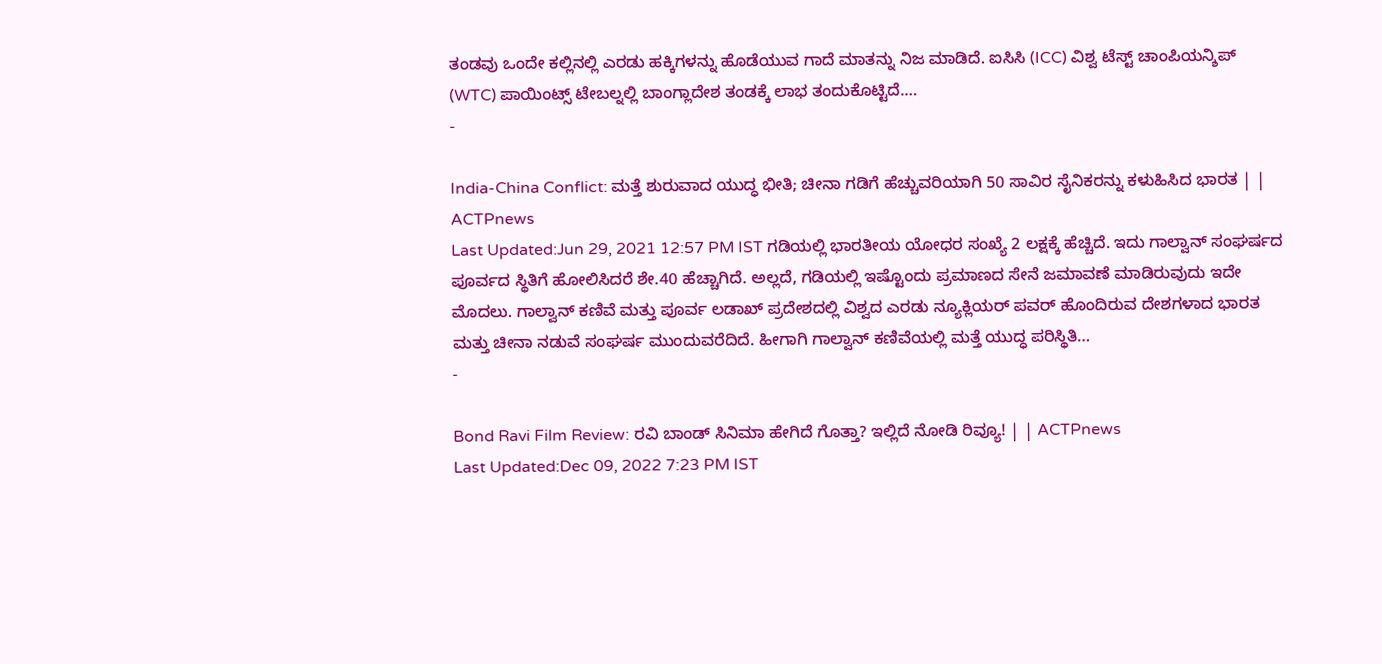ತಂಡವು ಒಂದೇ ಕಲ್ಲಿನಲ್ಲಿ ಎರಡು ಹಕ್ಕಿಗಳನ್ನು ಹೊಡೆಯುವ ಗಾದೆ ಮಾತನ್ನು ನಿಜ ಮಾಡಿದೆ. ಐಸಿಸಿ (ICC) ವಿಶ್ವ ಟೆಸ್ಟ್ ಚಾಂಪಿಯನ್ಶಿಪ್ (WTC) ಪಾಯಿಂಟ್ಸ್ ಟೇಬಲ್ನಲ್ಲಿ ಬಾಂಗ್ಲಾದೇಶ ತಂಡಕ್ಕೆ ಲಾಭ ತಂದುಕೊಟ್ಟಿದೆ.…
-

India-China Conflict: ಮತ್ತೆ ಶುರುವಾದ ಯುದ್ಧ ಭೀತಿ; ಚೀನಾ ಗಡಿಗೆ ಹೆಚ್ಚುವರಿಯಾಗಿ 50 ಸಾವಿರ ಸೈನಿಕರನ್ನು ಕಳುಹಿಸಿದ ಭಾರತ | | ACTPnews
Last Updated:Jun 29, 2021 12:57 PM IST ಗಡಿಯಲ್ಲಿ ಭಾರತೀಯ ಯೋಧರ ಸಂಖ್ಯೆ 2 ಲಕ್ಷಕ್ಕೆ ಹೆಚ್ಚಿದೆ. ಇದು ಗಾಲ್ವಾನ್ ಸಂಘರ್ಷದ ಪೂರ್ವದ ಸ್ಥಿತಿಗೆ ಹೋಲಿಸಿದರೆ ಶೇ.40 ಹೆಚ್ಚಾಗಿದೆ. ಅಲ್ಲದೆ, ಗಡಿಯಲ್ಲಿ ಇಷ್ಟೊಂದು ಪ್ರಮಾಣದ ಸೇನೆ ಜಮಾವಣೆ ಮಾಡಿರುವುದು ಇದೇ ಮೊದಲು. ಗಾಲ್ವಾನ್ ಕಣಿವೆ ಮತ್ತು ಪೂರ್ವ ಲಡಾಖ್ ಪ್ರದೇಶದಲ್ಲಿ ವಿಶ್ವದ ಎರಡು ನ್ಯೂಕ್ಲಿಯರ್ ಪವರ್ ಹೊಂದಿರುವ ದೇಶಗಳಾದ ಭಾರತ ಮತ್ತು ಚೀನಾ ನಡುವೆ ಸಂಘರ್ಷ ಮುಂದುವರೆದಿದೆ. ಹೀಗಾಗಿ ಗಾಲ್ವಾನ್ ಕಣಿವೆಯಲ್ಲಿ ಮತ್ತೆ ಯುದ್ಧ ಪರಿಸ್ಥಿತಿ…
-

Bond Ravi Film Review: ರವಿ ಬಾಂಡ್ ಸಿನಿಮಾ ಹೇಗಿದೆ ಗೊತ್ತಾ? ಇಲ್ಲಿದೆ ನೋಡಿ ರಿವ್ಯೂ! | | ACTPnews
Last Updated:Dec 09, 2022 7:23 PM IST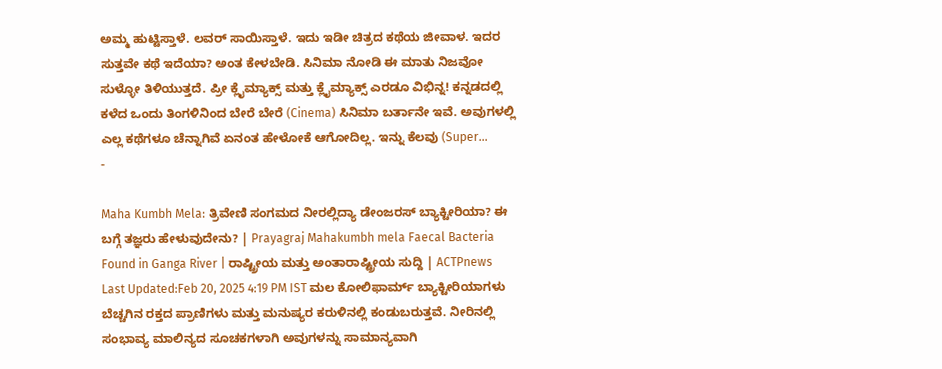ಅಮ್ಮ ಹುಟ್ಟಿಸ್ತಾಳೆ. ಲವರ್ ಸಾಯಿಸ್ತಾಳೆ. ಇದು ಇಡೀ ಚಿತ್ರದ ಕಥೆಯ ಜೀವಾಳ. ಇದರ ಸುತ್ತವೇ ಕಥೆ ಇದೆಯಾ? ಅಂತ ಕೇಳಬೇಡಿ. ಸಿನಿಮಾ ನೋಡಿ ಈ ಮಾತು ನಿಜವೋ ಸುಳ್ಳೋ ತಿಳಿಯುತ್ತದೆ. ಪ್ರೀ ಕ್ಲೈಮ್ಯಾಕ್ಸ್ ಮತ್ತು ಕ್ಲೈಮ್ಯಾಕ್ಸ್ ಎರಡೂ ವಿಭಿನ್ನ! ಕನ್ನಡದಲ್ಲಿ ಕಳೆದ ಒಂದು ತಿಂಗಳಿನಿಂದ ಬೇರೆ ಬೇರೆ (Cinema) ಸಿನಿಮಾ ಬರ್ತಾನೇ ಇವೆ. ಅವುಗಳಲ್ಲಿ ಎಲ್ಲ ಕಥೆಗಳೂ ಚೆನ್ನಾಗಿವೆ ಏನಂತ ಹೇಳೋಕೆ ಆಗೋದಿಲ್ಲ. ಇನ್ನು ಕೆಲವು (Super…
-

Maha Kumbh Mela: ತ್ರಿವೇಣಿ ಸಂಗಮದ ನೀರಲ್ಲಿದ್ಯಾ ಡೇಂಜರಸ್ ಬ್ಯಾಕ್ಟೀರಿಯಾ? ಈ ಬಗ್ಗೆ ತಜ್ಞರು ಹೇಳುವುದೇನು? | Prayagraj Mahakumbh mela Faecal Bacteria Found in Ganga River | ರಾಷ್ಟ್ರೀಯ ಮತ್ತು ಅಂತಾರಾಷ್ಟ್ರೀಯ ಸುದ್ದಿ | ACTPnews
Last Updated:Feb 20, 2025 4:19 PM IST ಮಲ ಕೋಲಿಫಾರ್ಮ್ ಬ್ಯಾಕ್ಟೀರಿಯಾಗಳು ಬೆಚ್ಚಗಿನ ರಕ್ತದ ಪ್ರಾಣಿಗಳು ಮತ್ತು ಮನುಷ್ಯರ ಕರುಳಿನಲ್ಲಿ ಕಂಡುಬರುತ್ತವೆ. ನೀರಿನಲ್ಲಿ ಸಂಭಾವ್ಯ ಮಾಲಿನ್ಯದ ಸೂಚಕಗಳಾಗಿ ಅವುಗಳನ್ನು ಸಾಮಾನ್ಯವಾಗಿ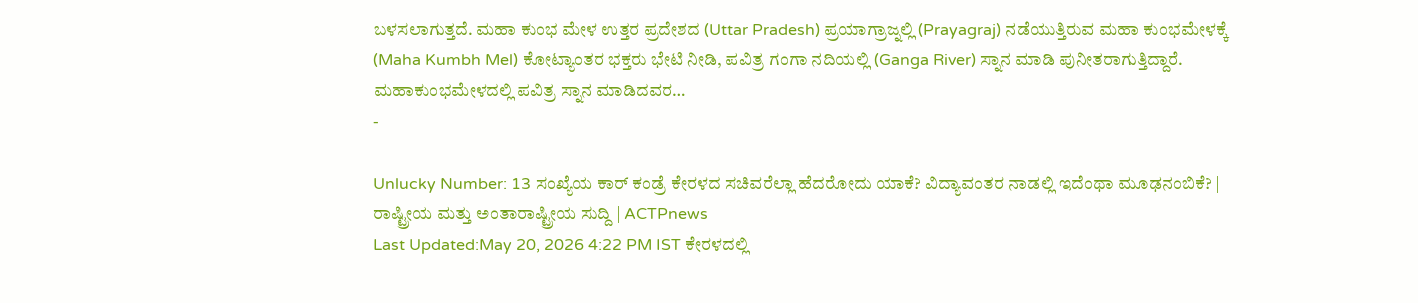ಬಳಸಲಾಗುತ್ತದೆ. ಮಹಾ ಕುಂಭ ಮೇಳ ಉತ್ತರ ಪ್ರದೇಶದ (Uttar Pradesh) ಪ್ರಯಾಗ್ರಾಜ್ನಲ್ಲಿ (Prayagraj) ನಡೆಯುತ್ತಿರುವ ಮಹಾ ಕುಂಭಮೇಳಕ್ಕೆ (Maha Kumbh Mel) ಕೋಟ್ಯಾಂತರ ಭಕ್ತರು ಭೇಟಿ ನೀಡಿ, ಪವಿತ್ರ ಗಂಗಾ ನದಿಯಲ್ಲಿ (Ganga River) ಸ್ನಾನ ಮಾಡಿ ಪುನೀತರಾಗುತ್ತಿದ್ದಾರೆ. ಮಹಾಕುಂಭಮೇಳದಲ್ಲಿ ಪವಿತ್ರ ಸ್ನಾನ ಮಾಡಿದವರ…
-

Unlucky Number: 13 ಸಂಖ್ಯೆಯ ಕಾರ್ ಕಂಡ್ರೆ ಕೇರಳದ ಸಚಿವರೆಲ್ಲಾ ಹೆದರೋದು ಯಾಕೆ? ವಿದ್ಯಾವಂತರ ನಾಡಲ್ಲಿ ಇದೆಂಥಾ ಮೂಢನಂಬಿಕೆ? | ರಾಷ್ಟ್ರೀಯ ಮತ್ತು ಅಂತಾರಾಷ್ಟ್ರೀಯ ಸುದ್ದಿ | ACTPnews
Last Updated:May 20, 2026 4:22 PM IST ಕೇರಳದಲ್ಲಿ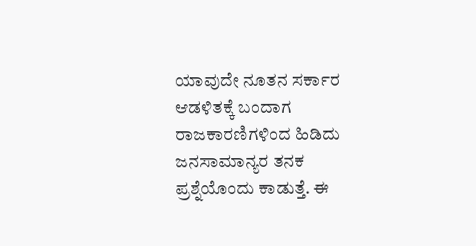ಯಾವುದೇ ನೂತನ ಸರ್ಕಾರ ಆಡಳಿತಕ್ಕೆ ಬಂದಾಗ ರಾಜಕಾರಣಿಗಳಿಂದ ಹಿಡಿದು ಜನಸಾಮಾನ್ಯರ ತನಕ ಪ್ರಶ್ನೆಯೊಂದು ಕಾಡುತ್ತೆ. ಈ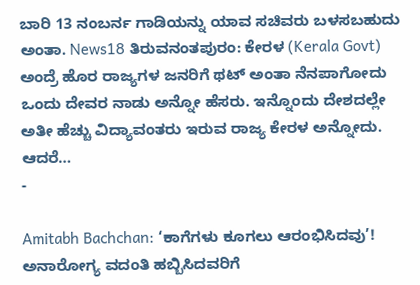ಬಾರಿ 13 ನಂಬರ್ನ ಗಾಡಿಯನ್ನು ಯಾವ ಸಚಿವರು ಬಳಸಬಹುದು ಅಂತಾ. News18 ತಿರುವನಂತಪುರಂ: ಕೇರಳ (Kerala Govt) ಅಂದ್ರೆ ಹೊರ ರಾಜ್ಯಗಳ ಜನರಿಗೆ ಥಟ್ ಅಂತಾ ನೆನಪಾಗೋದು ಒಂದು ದೇವರ ನಾಡು ಅನ್ನೋ ಹೆಸರು. ಇನ್ನೊಂದು ದೇಶದಲ್ಲೇ ಅತೀ ಹೆಚ್ಚು ವಿದ್ಯಾವಂತರು ಇರುವ ರಾಜ್ಯ ಕೇರಳ ಅನ್ನೋದು. ಆದರೆ…
-

Amitabh Bachchan: ‘ಕಾಗೆಗಳು ಕೂಗಲು ಆರಂಭಿಸಿದವು’! ಅನಾರೋಗ್ಯ ವದಂತಿ ಹಬ್ಬಿಸಿದವರಿಗೆ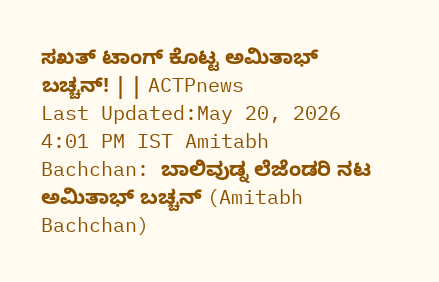ಸಖತ್ ಟಾಂಗ್ ಕೊಟ್ಟ ಅಮಿತಾಭ್ ಬಚ್ಚನ್! | | ACTPnews
Last Updated:May 20, 2026 4:01 PM IST Amitabh Bachchan: ಬಾಲಿವುಡ್ನ ಲೆಜೆಂಡರಿ ನಟ ಅಮಿತಾಭ್ ಬಚ್ಚನ್ (Amitabh Bachchan)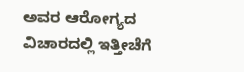ಅವರ ಆರೋಗ್ಯದ ವಿಚಾರದಲ್ಲಿ ಇತ್ತೀಚೆಗೆ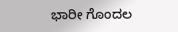ಭಾರೀ ಗೊಂದಲ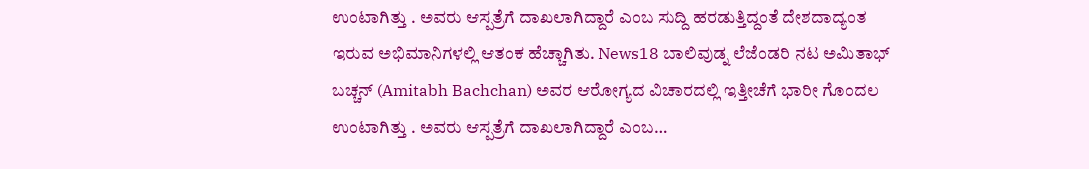ಉಂಟಾಗಿತ್ತು . ಅವರು ಆಸ್ಪತ್ರೆಗೆ ದಾಖಲಾಗಿದ್ದಾರೆ ಎಂಬ ಸುದ್ದಿ ಹರಡುತ್ತಿದ್ದಂತೆ ದೇಶದಾದ್ಯಂತ ಇರುವ ಅಭಿಮಾನಿಗಳಲ್ಲಿ ಆತಂಕ ಹೆಚ್ಚಾಗಿತು. News18 ಬಾಲಿವುಡ್ನ ಲೆಜೆಂಡರಿ ನಟ ಅಮಿತಾಭ್ ಬಚ್ಚನ್ (Amitabh Bachchan) ಅವರ ಆರೋಗ್ಯದ ವಿಚಾರದಲ್ಲಿ ಇತ್ತೀಚೆಗೆ ಭಾರೀ ಗೊಂದಲ ಉಂಟಾಗಿತ್ತು . ಅವರು ಆಸ್ಪತ್ರೆಗೆ ದಾಖಲಾಗಿದ್ದಾರೆ ಎಂಬ…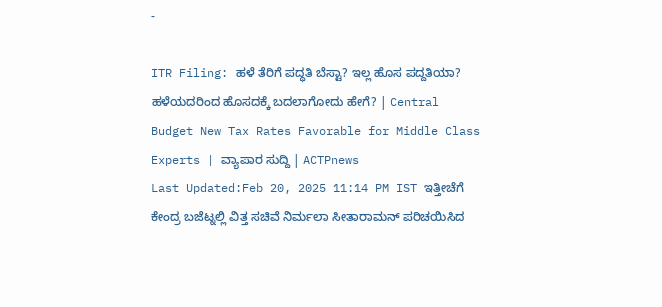-

ITR Filing: ಹಳೆ ತೆರಿಗೆ ಪದ್ಧತಿ ಬೆಸ್ಟಾ? ಇಲ್ಲ ಹೊಸ ಪದ್ದತಿಯಾ? ಹಳೆಯದರಿಂದ ಹೊಸದಕ್ಕೆ ಬದಲಾಗೋದು ಹೇಗೆ? | Central Budget New Tax Rates Favorable for Middle Class Experts | ವ್ಯಾಪಾರ ಸುದ್ದಿ | ACTPnews
Last Updated:Feb 20, 2025 11:14 PM IST ಇತ್ತೀಚೆಗೆ ಕೇಂದ್ರ ಬಜೆಟ್ನಲ್ಲಿ ವಿತ್ತ ಸಚಿವೆ ನಿರ್ಮಲಾ ಸೀತಾರಾಮನ್ ಪರಿಚಯಿಸಿದ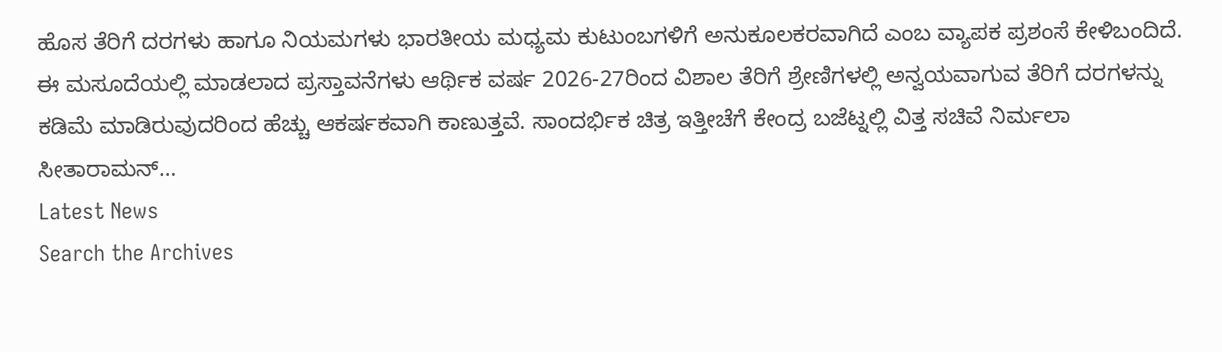ಹೊಸ ತೆರಿಗೆ ದರಗಳು ಹಾಗೂ ನಿಯಮಗಳು ಭಾರತೀಯ ಮಧ್ಯಮ ಕುಟುಂಬಗಳಿಗೆ ಅನುಕೂಲಕರವಾಗಿದೆ ಎಂಬ ವ್ಯಾಪಕ ಪ್ರಶಂಸೆ ಕೇಳಿಬಂದಿದೆ. ಈ ಮಸೂದೆಯಲ್ಲಿ ಮಾಡಲಾದ ಪ್ರಸ್ತಾವನೆಗಳು ಆರ್ಥಿಕ ವರ್ಷ 2026-27ರಿಂದ ವಿಶಾಲ ತೆರಿಗೆ ಶ್ರೇಣಿಗಳಲ್ಲಿ ಅನ್ವಯವಾಗುವ ತೆರಿಗೆ ದರಗಳನ್ನು ಕಡಿಮೆ ಮಾಡಿರುವುದರಿಂದ ಹೆಚ್ಚು ಆಕರ್ಷಕವಾಗಿ ಕಾಣುತ್ತವೆ. ಸಾಂದರ್ಭಿಕ ಚಿತ್ರ ಇತ್ತೀಚೆಗೆ ಕೇಂದ್ರ ಬಜೆಟ್ನಲ್ಲಿ ವಿತ್ತ ಸಚಿವೆ ನಿರ್ಮಲಾ ಸೀತಾರಾಮನ್…
Latest News
Search the Archives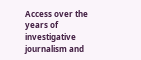Access over the years of investigative journalism and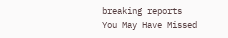breaking reports
You May Have Missed